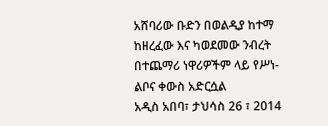አሸባሪው ቡድን በወልዲያ ከተማ ከዘረፈው እና ካወደመው ንብረት በተጨማሪ ነዋሪዎችም ላይ የሥነ-ልቦና ቀውስ አድርሷል
አዲስ አበባ፣ ታህሳስ 26 ፣ 2014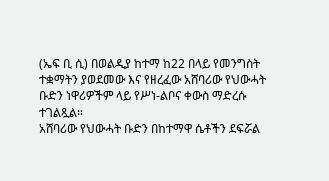(ኤፍ ቢ ሲ) በወልዲያ ከተማ ከ22 በላይ የመንግስት ተቋማትን ያወደመው እና የዘረፈው አሸባሪው የህውሓት ቡድን ነዋሪዎችም ላይ የሥነ-ልቦና ቀውስ ማድረሱ ተገልጿል።
አሸባሪው የህውሓት ቡድን በከተማዋ ሴቶችን ደፍሯል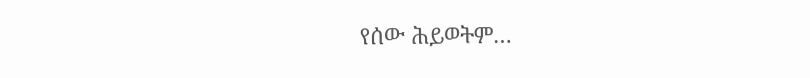የሰው ሕይወትም…